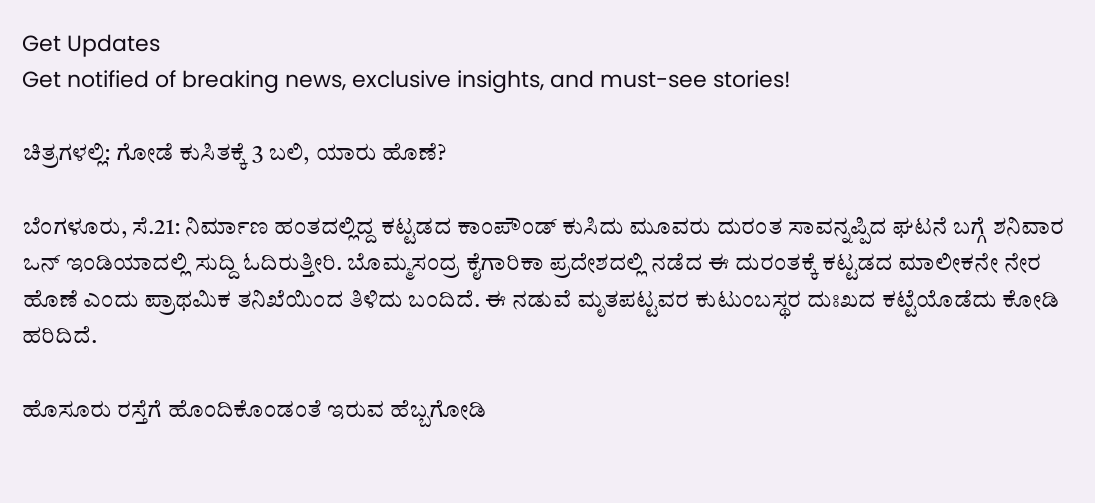Get Updates
Get notified of breaking news, exclusive insights, and must-see stories!

ಚಿತ್ರಗಳಲ್ಲಿ: ಗೋಡೆ ಕುಸಿತಕ್ಕೆ 3 ಬಲಿ, ಯಾರು ಹೊಣೆ?

ಬೆಂಗಳೂರು, ಸೆ.21: ನಿರ್ಮಾಣ ಹಂತದಲ್ಲಿದ್ದ ಕಟ್ಟಡದ ಕಾಂಪೌಂಡ್ ಕುಸಿದು ಮೂವರು ದುರಂತ ಸಾವನ್ನಪ್ಪಿದ ಘಟನೆ ಬಗ್ಗೆ ಶನಿವಾರ ಒನ್ ಇಂಡಿಯಾದಲ್ಲಿ ಸುದ್ದಿ ಓದಿರುತ್ತೀರಿ. ಬೊಮ್ಮಸಂದ್ರ ಕೈಗಾರಿಕಾ ಪ್ರದೇಶದಲ್ಲಿ ನಡೆದ ಈ ದುರಂತಕ್ಕೆ ಕಟ್ಟಡದ ಮಾಲೀಕನೇ ನೇರ ಹೊಣೆ ಎಂದು ಪ್ರಾಥಮಿಕ ತನಿಖೆಯಿಂದ ತಿಳಿದು ಬಂದಿದೆ. ಈ ನಡುವೆ ಮೃತಪಟ್ಟವರ ಕುಟುಂಬಸ್ಥರ ದುಃಖದ ಕಟ್ಟೆಯೊಡೆದು ಕೋಡಿ ಹರಿದಿದೆ.

ಹೊಸೂರು ರಸ್ತೆಗೆ ಹೊಂದಿಕೊಂಡಂತೆ ಇರುವ ಹೆಬ್ಬಗೋಡಿ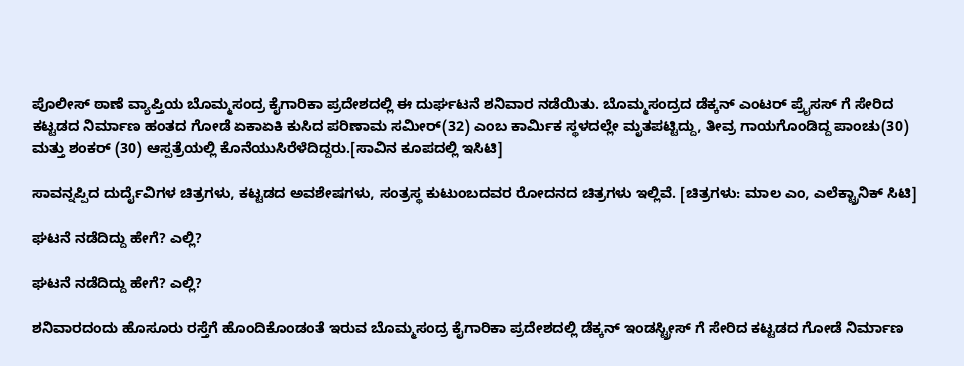ಪೊಲೀಸ್ ಠಾಣೆ ವ್ಯಾಪ್ತಿಯ ಬೊಮ್ಮಸಂದ್ರ ಕೈಗಾರಿಕಾ ಪ್ರದೇಶದಲ್ಲಿ ಈ ದುರ್ಘಟನೆ ಶನಿವಾರ ನಡೆಯಿತು. ಬೊಮ್ಮಸಂದ್ರದ ಡೆಕ್ಕನ್ ಎಂಟರ್ ಪ್ರೈಸಸ್ ಗೆ ಸೇರಿದ ಕಟ್ಟಡದ ನಿರ್ಮಾಣ ಹಂತದ ಗೋಡೆ ಏಕಾಏಕಿ ಕುಸಿದ ಪರಿಣಾಮ ಸಮೀರ್(32) ಎಂಬ ಕಾರ್ಮಿಕ ಸ್ಥಳದಲ್ಲೇ ಮೃತಪಟ್ಟಿದ್ದು, ತೀವ್ರ ಗಾಯಗೊಂಡಿದ್ದ ಪಾಂಚು(30) ಮತ್ತು ಶಂಕರ್ (30) ಆಸ್ಪತ್ರೆಯಲ್ಲಿ ಕೊನೆಯುಸಿರೆಳೆದಿದ್ದರು.[ಸಾವಿನ ಕೂಪದಲ್ಲಿ ಇಸಿಟಿ]

ಸಾವನ್ನಪ್ಪಿದ ದುರ್ದೈವಿಗಳ ಚಿತ್ರಗಳು, ಕಟ್ಟಡದ ಅವಶೇಷಗಳು, ಸಂತ್ರಸ್ಥ ಕುಟುಂಬದವರ ರೋದನದ ಚಿತ್ರಗಳು ಇಲ್ಲಿವೆ. [ಚಿತ್ರಗಳು: ಮಾಲ ಎಂ, ಎಲೆಕ್ಟ್ರಾನಿಕ್ ಸಿಟಿ]

ಘಟನೆ ನಡೆದಿದ್ದು ಹೇಗೆ? ಎಲ್ಲಿ?

ಘಟನೆ ನಡೆದಿದ್ದು ಹೇಗೆ? ಎಲ್ಲಿ?

ಶನಿವಾರದಂದು ಹೊಸೂರು ರಸ್ತೆಗೆ ಹೊಂದಿಕೊಂಡಂತೆ ಇರುವ ಬೊಮ್ಮಸಂದ್ರ ಕೈಗಾರಿಕಾ ಪ್ರದೇಶದಲ್ಲಿ ಡೆಕ್ಕನ್ ಇಂಡಸ್ಟ್ರೀಸ್ ಗೆ ಸೇರಿದ ಕಟ್ಟಡದ ಗೋಡೆ ನಿರ್ಮಾಣ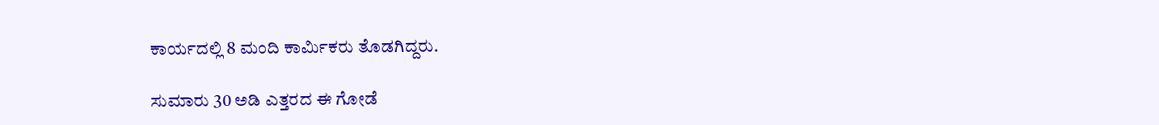ಕಾರ್ಯದಲ್ಲಿ 8 ಮಂದಿ ಕಾರ್ಮಿಕರು ತೊಡಗಿದ್ದರು.

ಸುಮಾರು 30 ಅಡಿ ಎತ್ತರದ ಈ ಗೋಡೆ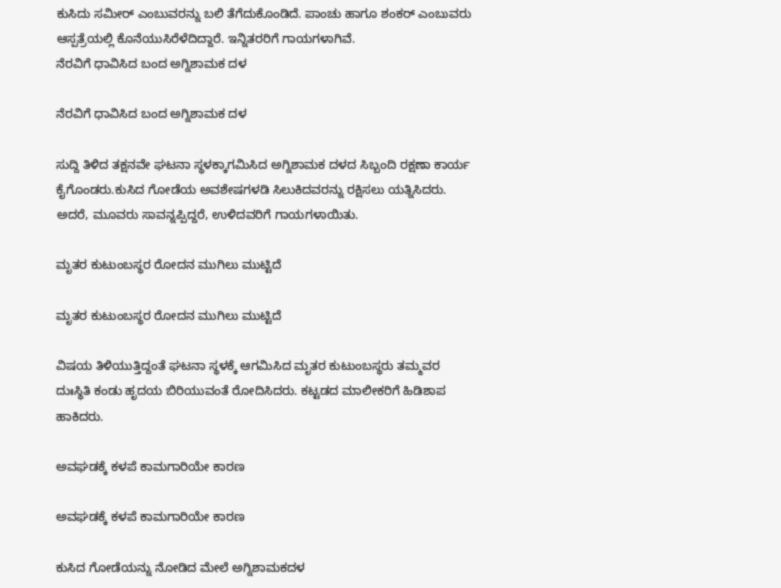ಕುಸಿದು ಸಮೀರ್ ಎಂಬುವರನ್ನು ಬಲಿ ತೆಗೆದುಕೊಂಡಿದೆ. ಪಾಂಚು ಹಾಗೂ ಶಂಕರ್ ಎಂಬುವರು ಆಸ್ಪತ್ರೆಯಲ್ಲಿ ಕೊನೆಯುಸಿರೆಳೆದಿದ್ದಾರೆ. ಇನ್ನಿತರರಿಗೆ ಗಾಯಗಳಾಗಿವೆ.
ನೆರವಿಗೆ ಧಾವಿಸಿದ ಬಂದ ಅಗ್ನಿಶಾಮಕ ದಳ

ನೆರವಿಗೆ ಧಾವಿಸಿದ ಬಂದ ಅಗ್ನಿಶಾಮಕ ದಳ

ಸುದ್ದಿ ತಿಳಿದ ತಕ್ಷನವೇ ಘಟನಾ ಸ್ಥಳಕ್ಕಾಗಮಿಸಿದ ಅಗ್ನಿಶಾಮಕ ದಳದ ಸಿಬ್ಬಂದಿ ರಕ್ಷಣಾ ಕಾರ್ಯ ಕೈಗೊಂಡರು.ಕುಸಿದ ಗೋಡೆಯ ಅವಶೇಷಗಳಡಿ ಸಿಲುಕಿದವರನ್ನು ರಕ್ಷಿಸಲು ಯತ್ನಿಸಿದರು. ಅದರೆ, ಮೂವರು ಸಾವನ್ನಪ್ಪಿದ್ದರೆ, ಉಳಿದವರಿಗೆ ಗಾಯಗಳಾಯಿತು.

ಮೃತರ ಕುಟುಂಬಸ್ಥರ ರೋದನ ಮುಗಿಲು ಮುಟ್ಟಿದೆ

ಮೃತರ ಕುಟುಂಬಸ್ಥರ ರೋದನ ಮುಗಿಲು ಮುಟ್ಟಿದೆ

ವಿಷಯ ತಿಳಿಯುತ್ತಿದ್ದಂತೆ ಘಟನಾ ಸ್ಥಳಕ್ಕೆ ಆಗಮಿಸಿದ ಮೃತರ ಕುಟುಂಬಸ್ಥರು ತಮ್ಮವರ ದುಃಸ್ಥಿತಿ ಕಂಡು ಹೃದಯ ಬಿರಿಯುವಂತೆ ರೋದಿಸಿದರು. ಕಟ್ಟಡದ ಮಾಲೀಕರಿಗೆ ಹಿಡಿಶಾಪ ಹಾಕಿದರು.

ಅವಘಡಕ್ಕೆ ಕಳಪೆ ಕಾಮಗಾರಿಯೇ ಕಾರಣ

ಅವಘಡಕ್ಕೆ ಕಳಪೆ ಕಾಮಗಾರಿಯೇ ಕಾರಣ

ಕುಸಿದ ಗೋಡೆಯನ್ನು ನೋಡಿದ ಮೇಲೆ ಅಗ್ನಿಶಾಮಕದಳ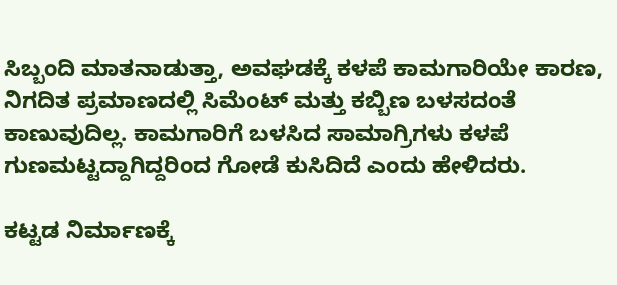ಸಿಬ್ಬಂದಿ ಮಾತನಾಡುತ್ತಾ, ಅವಘಡಕ್ಕೆ ಕಳಪೆ ಕಾಮಗಾರಿಯೇ ಕಾರಣ, ನಿಗದಿತ ಪ್ರಮಾಣದಲ್ಲಿ ಸಿಮೆಂಟ್ ಮತ್ತು ಕಬ್ಬಿಣ ಬಳಸದಂತೆ ಕಾಣುವುದಿಲ್ಲ. ಕಾಮಗಾರಿಗೆ ಬಳಸಿದ ಸಾಮಾಗ್ರಿಗಳು ಕಳಪೆ ಗುಣಮಟ್ಟದ್ದಾಗಿದ್ದರಿಂದ ಗೋಡೆ ಕುಸಿದಿದೆ ಎಂದು ಹೇಳಿದರು.

ಕಟ್ಟಡ ನಿರ್ಮಾಣಕ್ಕೆ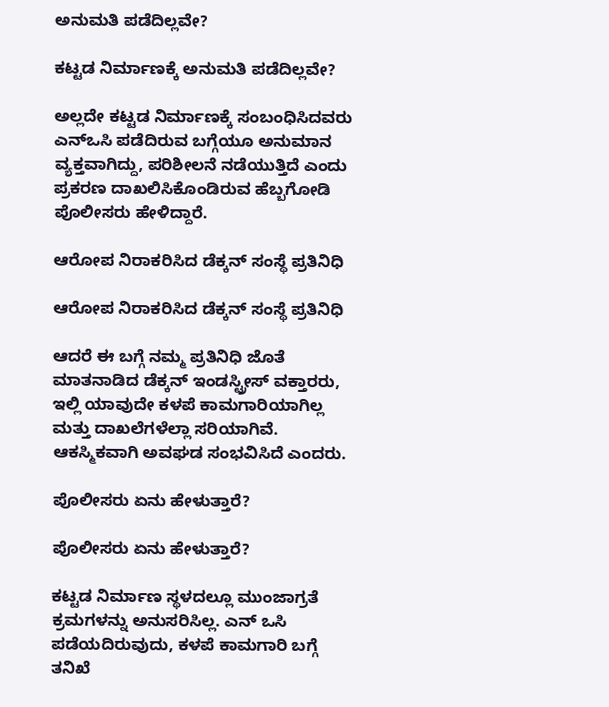ಅನುಮತಿ ಪಡೆದಿಲ್ಲವೇ?

ಕಟ್ಟಡ ನಿರ್ಮಾಣಕ್ಕೆ ಅನುಮತಿ ಪಡೆದಿಲ್ಲವೇ?

ಅಲ್ಲದೇ ಕಟ್ಟಡ ನಿರ್ಮಾಣಕ್ಕೆ ಸಂಬಂಧಿಸಿದವರು ಎನ್ಒಸಿ ಪಡೆದಿರುವ ಬಗ್ಗೆಯೂ ಅನುಮಾನ ವ್ಯಕ್ತವಾಗಿದ್ದು, ಪರಿಶೀಲನೆ ನಡೆಯುತ್ತಿದೆ ಎಂದು ಪ್ರಕರಣ ದಾಖಲಿಸಿಕೊಂಡಿರುವ ಹೆಬ್ಬಗೋಡಿ ಪೊಲೀಸರು ಹೇಳಿದ್ದಾರೆ.

ಆರೋಪ ನಿರಾಕರಿಸಿದ ಡೆಕ್ಕನ್ ಸಂಸ್ಥೆ ಪ್ರತಿನಿಧಿ

ಆರೋಪ ನಿರಾಕರಿಸಿದ ಡೆಕ್ಕನ್ ಸಂಸ್ಥೆ ಪ್ರತಿನಿಧಿ

ಆದರೆ ಈ ಬಗ್ಗೆ ನಮ್ಮ ಪ್ರತಿನಿಧಿ ಜೊತೆ ಮಾತನಾಡಿದ ಡೆಕ್ಕನ್ ಇಂಡಸ್ಟ್ರೀಸ್ ವಕ್ತಾರರು, ಇಲ್ಲಿ ಯಾವುದೇ ಕಳಪೆ ಕಾಮಗಾರಿಯಾಗಿಲ್ಲ ಮತ್ತು ದಾಖಲೆಗಳೆಲ್ಲಾ ಸರಿಯಾಗಿವೆ. ಆಕಸ್ಮಿಕವಾಗಿ ಅವಘಡ ಸಂಭವಿಸಿದೆ ಎಂದರು.

ಪೊಲೀಸರು ಏನು ಹೇಳುತ್ತಾರೆ?

ಪೊಲೀಸರು ಏನು ಹೇಳುತ್ತಾರೆ?

ಕಟ್ಟಡ ನಿರ್ಮಾಣ ಸ್ಥಳದಲ್ಲೂ ಮುಂಜಾಗ್ರತೆ ಕ್ರಮಗಳನ್ನು ಅನುಸರಿಸಿಲ್ಲ. ಎನ್ ಒಸಿ ಪಡೆಯದಿರುವುದು, ಕಳಪೆ ಕಾಮಗಾರಿ ಬಗ್ಗೆ ತನಿಖೆ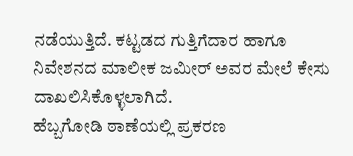ನಡೆಯುತ್ತಿದೆ. ಕಟ್ಟಡದ ಗುತ್ತಿಗೆದಾರ ಹಾಗೂ ನಿವೇಶನದ ಮಾಲೀಕ ಜಮೀರ್ ಅವರ ಮೇಲೆ ಕೇಸು ದಾಖಲಿಸಿಕೊಳ್ಳಲಾಗಿದೆ.
ಹೆಬ್ಬಗೋಡಿ ಠಾಣೆಯಲ್ಲಿ ಪ್ರಕರಣ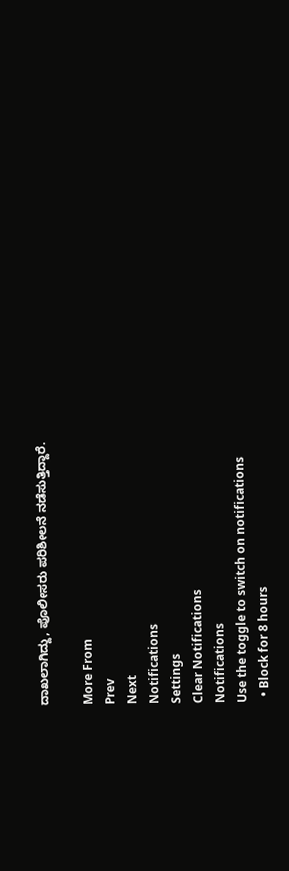ದಾಖಲಾಗಿದ್ದು, ಪೊಲೀಸರು ಪರಿಶೀಲನೆ ನಡೆಸುತ್ತಿದ್ದಾರೆ.

More From
Prev
Next
Notifications
Settings
Clear Notifications
Notifications
Use the toggle to switch on notifications
  • Block for 8 hours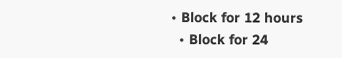• Block for 12 hours
  • Block for 24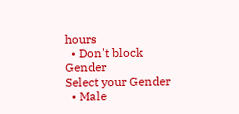hours
  • Don't block
Gender
Select your Gender
  • Male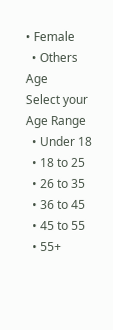• Female
  • Others
Age
Select your Age Range
  • Under 18
  • 18 to 25
  • 26 to 35
  • 36 to 45
  • 45 to 55
  • 55+